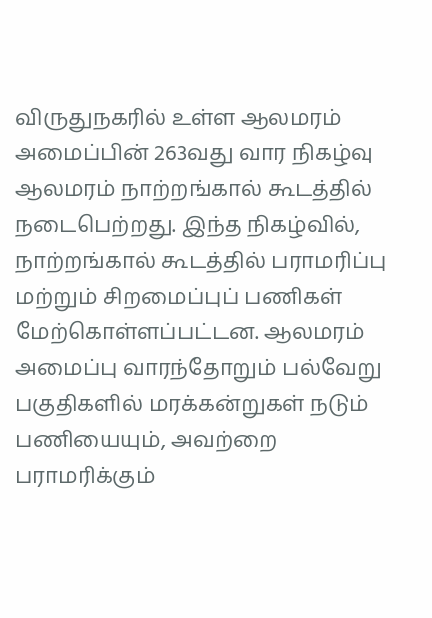விருதுநகரில் உள்ள ஆலமரம் அமைப்பின் 263வது வார நிகழ்வு ஆலமரம் நாற்றங்கால் கூடத்தில் நடைபெற்றது. இந்த நிகழ்வில், நாற்றங்கால் கூடத்தில் பராமரிப்பு மற்றும் சிறமைப்புப் பணிகள் மேற்கொள்ளப்பட்டன. ஆலமரம் அமைப்பு வாரந்தோறும் பல்வேறு பகுதிகளில் மரக்கன்றுகள் நடும் பணியையும், அவற்றை பராமரிக்கும்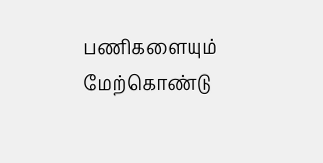பணிகளையும் மேற்கொண்டு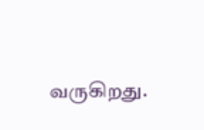வருகிறது.